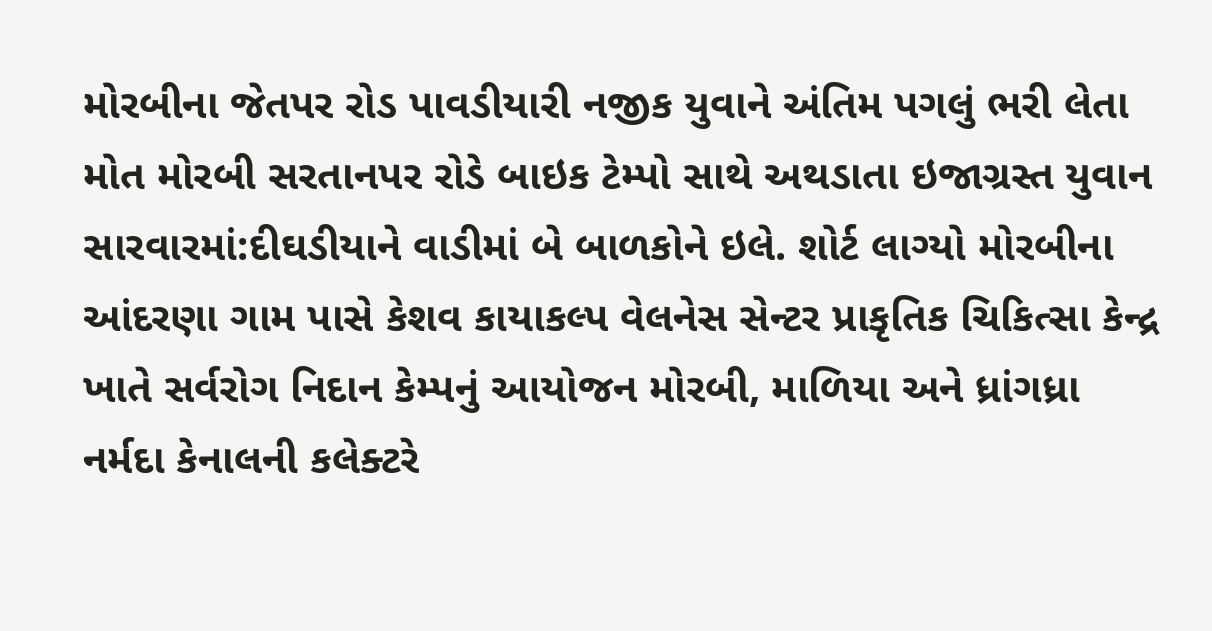મોરબીના જેતપર રોડ પાવડીયારી નજીક યુવાને અંતિમ પગલું ભરી લેતા મોત મોરબી સરતાનપર રોડે બાઇક ટેમ્પો સાથે અથડાતા ઇજાગ્રસ્ત યુવાન સારવારમાં:દીઘડીયાને વાડીમાં બે બાળકોને ઇલે. શોર્ટ લાગ્યો મોરબીના આંદરણા ગામ પાસે કેશવ કાયાકલ્પ વેલનેસ સેન્ટર પ્રાકૃતિક ચિકિત્સા કેન્દ્ર ખાતે સર્વરોગ નિદાન કેમ્પનું આયોજન મોરબી, માળિયા અને ધ્રાંગધ્રા નર્મદા કેનાલની કલેક્ટરે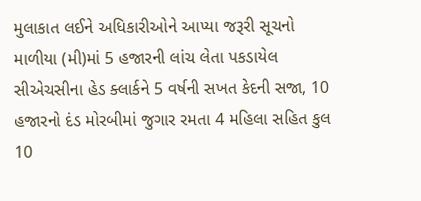મુલાકાત લઈને અધિકારીઓને આપ્યા જરૂરી સૂચનો માળીયા (મી)માં 5 હજારની લાંચ લેતા પકડાયેલ સીએચસીના હેડ ક્લાર્કને 5 વર્ષની સખત કેદની સજા, 10 હજારનો દંડ મોરબીમાં જુગાર રમતા 4 મહિલા સહિત કુલ 10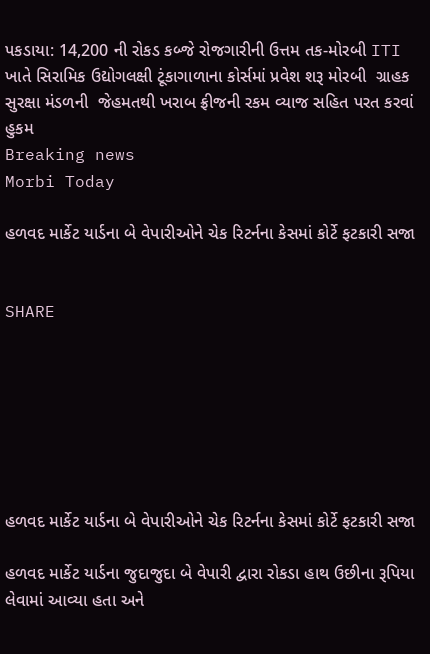પકડાયા: 14,200 ની રોકડ કબ્જે રોજગારીની ઉત્તમ તક-મોરબી ITI ખાતે સિરામિક ઉદ્યોગલક્ષી ટૂંકાગાળાના કોર્સમાં પ્રવેશ શરૂ મોરબી  ગ્રાહક સુરક્ષા મંડળની  જેહમતથી ખરાબ ફ્રીજની રકમ વ્યાજ સહિત પરત કરવાં હુકમ
Breaking news
Morbi Today

હળવદ માર્કેટ યાર્ડના બે વેપારીઓને ચેક રિટર્નના કેસમાં કોર્ટે ફટકારી સજા


SHARE







હળવદ માર્કેટ યાર્ડના બે વેપારીઓને ચેક રિટર્નના કેસમાં કોર્ટે ફટકારી સજા

હળવદ માર્કેટ યાર્ડના જુદાજુદા બે વેપારી દ્વારા રોકડા હાથ ઉછીના રૂપિયા લેવામાં આવ્યા હતા અને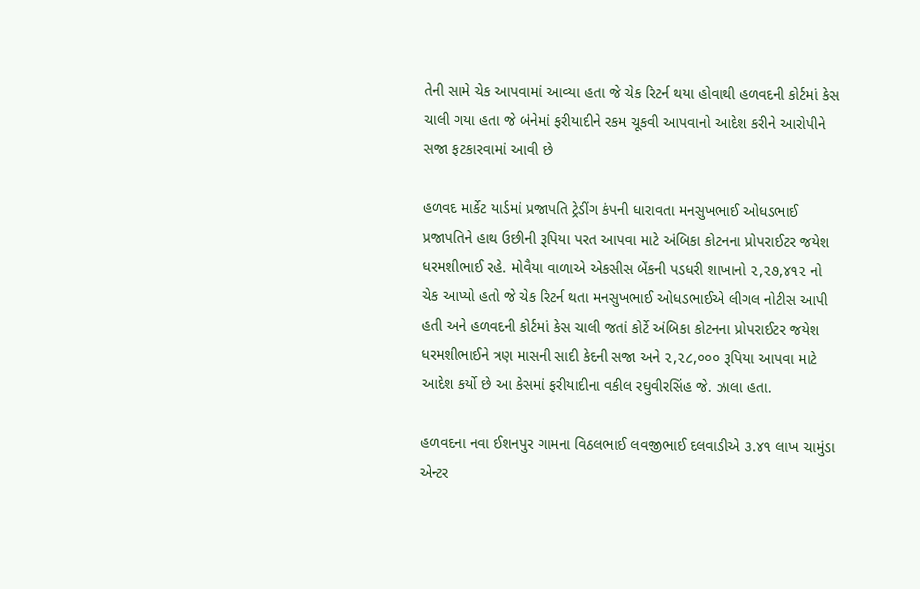તેની સામે ચેક આપવામાં આવ્યા હતા જે ચેક રિટર્ન થયા હોવાથી હળવદની કોર્ટમાં કેસ ચાલી ગયા હતા જે બંનેમાં ફરીયાદીને રકમ ચૂકવી આપવાનો આદેશ કરીને આરોપીને સજા ફટકારવામાં આવી છે

હળવદ માર્કેટ યાર્ડમાં પ્રજાપતિ ટ્રેડીંગ કંપની ધારાવતા મનસુખભાઈ ઓધડભાઈ પ્રજાપતિને હાથ ઉછીની રૂપિયા પરત આપવા માટે અંબિકા કોટનના પ્રોપરાઈટર જયેશ ધરમશીભાઈ રહે. મોવૈયા વાળાએ એકસીસ બેંકની પડધરી શાખાનો ૨,૨૭,૪૧૨ નો ચેક આપ્યો હતો જે ચેક રિટર્ન થતા મનસુખભાઈ ઓધડભાઈએ લીગલ નોટીસ આપી હતી અને હળવદની કોર્ટમાં કેસ ચાલી જતાં કોર્ટે અંબિકા કોટનના પ્રોપરાઈટર જયેશ ધરમશીભાઈને ત્રણ માસની સાદી કેદની સજા અને ૨,૨૮,૦૦૦ રૂપિયા આપવા માટે આદેશ કર્યો છે આ કેસમાં ફરીયાદીના વકીલ રઘુવીરસિંહ જે. ઝાલા હતા.

હળવદના નવા ઈશનપુર ગામના વિઠલભાઈ લવજીભાઈ દલવાડીએ ૩.૪૧ લાખ ચામુંડા એન્ટર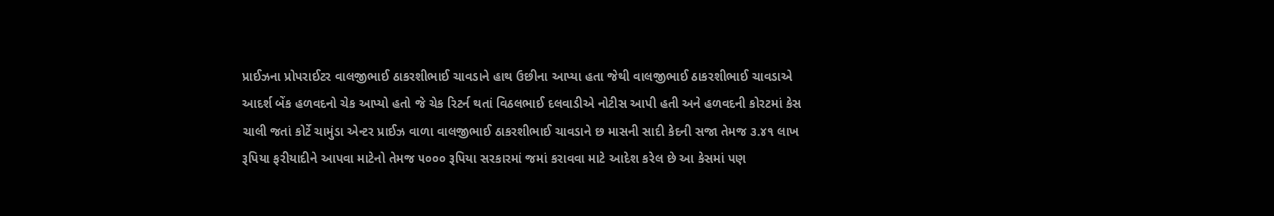પ્રાઈઝના પ્રોપરાઈટર વાલજીભાઈ ઠાકરશીભાઈ ચાવડાને હાથ ઉછીના આપ્યા હતા જેથી વાલજીભાઈ ઠાકરશીભાઈ ચાવડાએ આદર્શ બેંક હળવદનો ચેક આપ્યો હતો જે ચેક રિટર્ન થતાં વિઠલભાઈ દલવાડીએ નોટીસ આપી હતી અને હળવદની કોરટમાં કેસ ચાલી જતાં કોર્ટે ચામુંડા એન્ટર પ્રાઈઝ વાળા વાલજીભાઈ ઠાકરશીભાઈ ચાવડાને છ માસની સાદી કેદની સજા તેમજ ૩.૪૧ લાખ રૂપિયા ફરીયાદીને આપવા માટેનો તેમજ ૫૦૦૦ રૂપિયા સરકારમાં જમાં કરાવવા માટે આદેશ કરેલ છે આ કેસમાં પણ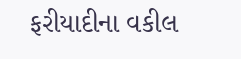ફરીયાદીના વકીલ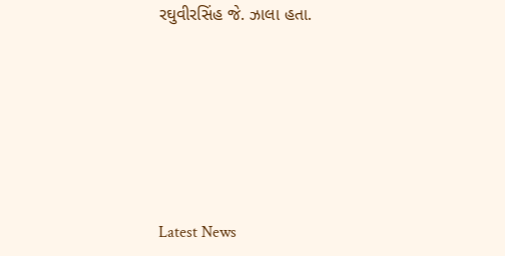રઘુવીરસિંહ જે. ઝાલા હતા.






Latest News